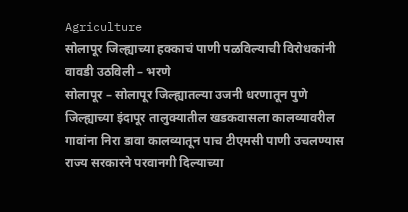Agriculture
सोलापूर जिल्ह्याच्या हक्काचं पाणी पळविल्याची विरोधकांनी वावडी उठविली – भरणे
सोलापूर – सोलापूर जिल्ह्यातल्या उजनी धरणातून पुणे जिल्ह्याच्या इंदापूर तालुक्यातील खडकवासला कालव्यावरील गावांना निरा डावा कालव्यातून पाच टीएमसी पाणी उचलण्यास राज्य सरकारने परवानगी दिल्याच्या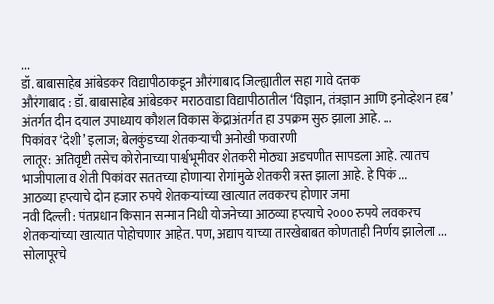...
डॉ. बाबासाहेब आंबेडकर विद्यापीठाकडून औरंगाबाद जिल्ह्यातील सहा गावे दत्तक
औरंगाबाद : डॉ. बाबासाहेब आंबेडकर मराठवाडा विद्यापीठातील ‘विज्ञान, तंत्रज्ञान आणि इनोव्हेशन हब’ अंतर्गत दीन दयाल उपाध्याय कौशल विकास केंद्राअंतर्गत हा उपक्रम सुरु झाला आहे. ...
पिकांवर ‘देशी’ इलाज; बेलकुंडच्या शेतकऱ्याची अनोखी फवारणी
लातूर: अतिवृष्टी तसेच कोरोनाच्या पार्श्वभूमीवर शेतकरी मोठ्या अडचणीत सापडला आहे. त्यातच भाजीपाला व शेती पिकांवर सततच्या होणाऱ्या रोगांमुळे शेतकरी त्रस्त झाला आहे. हे पिकं ...
आठव्या हप्त्याचे दोन हजार रुपये शेतकऱ्यांच्या खात्यात लवकरच होणार जमा
नवी दिल्ली : पंतप्रधान किसान सन्मान निधी योजनेच्या आठव्या हप्त्याचे २००० रुपये लवकरच शेतकऱ्यांच्या खात्यात पोहोचणार आहेत. पण, अद्याप याच्या तारखेबाबत कोणताही निर्णय झालेला ...
सोलापूरचे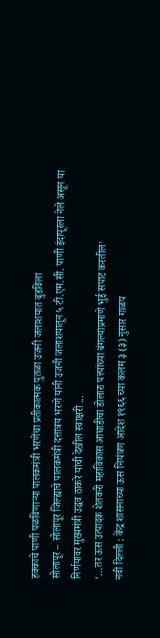हक्काचे पाणी पळविणाऱ्या पालकमंत्री भरणेंचा प्रतीकात्मक पुतळा उजनी जलाशयात बुडविला
सोलापूर – सोलापूर जिल्ह्याचे पालकमंत्री दत्तात्रय भरणे यांनी उजनी जलाशयातून ५ टी.एम.सी. पाणी इंदापूरला नेले असून या निर्णयावर मुख्यमंत्री उद्धव ठाकरे यांची देखील स्वाक्षरी ...
‘…तर ऊस उत्पादक शेतकरी महाविकास आघाडीचा डोलारा पत्त्यांच्या बंगल्याप्रमाणे भुई सपाट करतील’
नवी दिल्ली : केंद्र शासनाच्या ऊस नियंत्रण आदेश १९६६ च्या कलम ३ (३) नुसार गाळप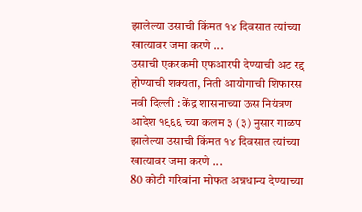झालेल्या उसाची किंमत १४ दिवसात त्यांच्या खात्यावर जमा करणे ...
उसाची एकरकमी एफआरपी देण्याची अट रद्द होण्याची शक्यता, निती आयोगाची शिफारस
नवी दिल्ली : केंद्र शासनाच्या ऊस नियंत्रण आदेश १९६६ च्या कलम ३ (३) नुसार गाळप झालेल्या उसाची किंमत १४ दिवसात त्यांच्या खात्यावर जमा करणे ...
80 कोटी गरिबांना मोफत अन्नधान्य देण्याच्या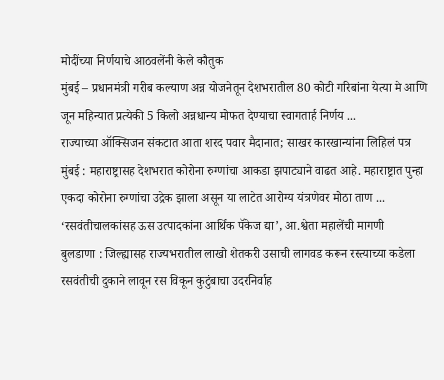मोदींच्या निर्णयाचे आठवलेंनी केले कौतुक
मुंबई – प्रधानमंत्री गरीब कल्याण अन्न योजनेतून देशभरातील 80 कोटी गरिबांना येत्या मे आणि जून महिन्यात प्रत्येकी 5 किलो अन्नधान्य मोफत देण्याचा स्वागतार्ह निर्णय ...
राज्याच्या ऑक्सिजन संकटात आता शरद पवार मैदानात; साखर कारखान्यांना लिहिलं पत्र
मुंबई : महाराष्ट्रासह देशभरात कोरोना रुग्णांचा आकडा झपाट्याने वाढत आहे. महाराष्ट्रात पुन्हा एकदा कोरोना रुग्णांचा उद्रेक झाला असून या लाटेत आरोग्य यंत्रणेवर मोठा ताण ...
‘रसवंतीचालकांसह ऊस उत्पादकांना आर्थिक पॅकेज द्या’, आ.श्वेता महालेंची मागणी
बुलडाणा : जिल्ह्यासह राज्यभरातील लाखो शेतकरी उसाची लागवड करून रस्त्याच्या कडेला रसवंतीची दुकाने लावून रस विकून कुटुंबाचा उदरनिर्वाह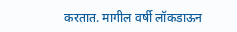करतात. मागील वर्षी लॉकडाऊन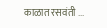काळात रसवंती ...